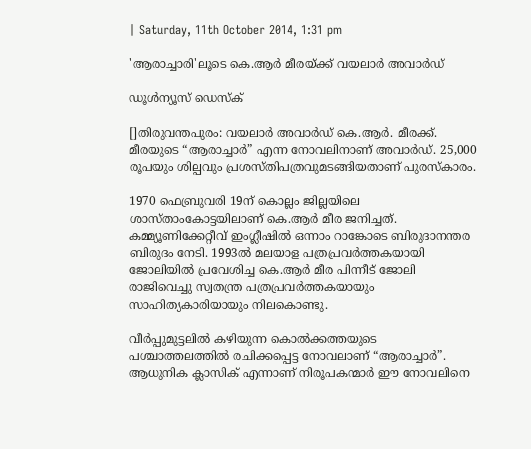| Saturday, 11th October 2014, 1:31 pm

'ആരാച്ചാരി'ലൂടെ കെ.ആര്‍ മീരയ്ക്ക് വയലാര്‍ അവാര്‍ഡ്

ഡൂള്‍ന്യൂസ് ഡെസ്‌ക്

[]തിരുവന്തപുരം: വയലാര്‍ അവാര്‍ഡ് കെ.ആര്‍. മീരക്ക്. മീരയുടെ “ആരാച്ചാര്‍” എന്ന നോവലിനാണ് അവാര്‍ഡ്. 25,000 രൂപയും ശില്പവും പ്രശസ്തിപത്രവുമടങ്ങിയതാണ് പുരസ്‌കാരം.

1970 ഫെബ്രുവരി 19ന് കൊല്ലം ജില്ലയിലെ ശാസ്താംകോട്ടയിലാണ് കെ.ആര്‍ മീര ജനിച്ചത്. കമ്മ്യൂണിക്കേറ്റീവ് ഇംഗ്ലീഷില്‍ ഒന്നാം റാങ്കോടെ ബിരുദാനന്തര ബിരുദം നേടി. 1993ല്‍ മലയാള പത്രപ്രവര്‍ത്തകയായി ജോലിയില്‍ പ്രവേശിച്ച കെ.ആര്‍ മീര പിന്നീട് ജോലി രാജിവെച്ചു സ്വതന്ത്ര പത്രപ്രവര്‍ത്തകയായും സാഹിത്യകാരിയായും നിലകൊണ്ടു.

വീര്‍പ്പുമുട്ടലില്‍ കഴിയുന്ന കൊല്‍ക്കത്തയുടെ പശ്ചാത്തലത്തില്‍ രചിക്കപ്പെട്ട നോവലാണ് “ആരാച്ചാര്‍”.  ആധുനിക ക്ലാസിക് എന്നാണ് നിരൂപകന്മാര്‍ ഈ നോവലിനെ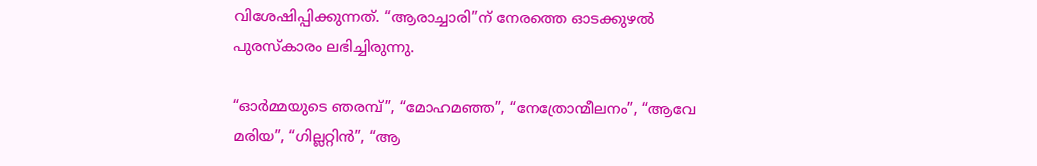വിശേഷിപ്പിക്കുന്നത്. “ആരാച്ചാരി”ന് നേരത്തെ ഓടക്കുഴല്‍ പുരസ്‌കാരം ലഭിച്ചിരുന്നു.

“ഓര്‍മ്മയുടെ ഞരമ്പ്”, “മോഹമഞ്ഞ”, “നേത്രോന്മീലനം”, “ആവേ മരിയ”, “ഗില്ലറ്റിന്‍”, “ആ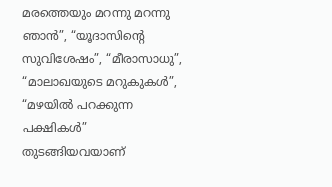മരത്തെയും മറന്നു മറന്നു ഞാന്‍”, “യൂദാസിന്റെ സുവിശേഷം”, “മീരാസാധു”, “മാലാഖയുടെ മറുകുകള്‍”, “മഴയില്‍ പറക്കുന്ന പക്ഷികള്‍” തുടങ്ങിയവയാണ്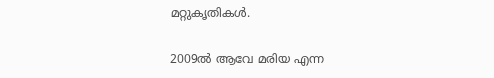മറ്റുകൃതികള്‍.

2009ല്‍ ആവേ മരിയ എന്ന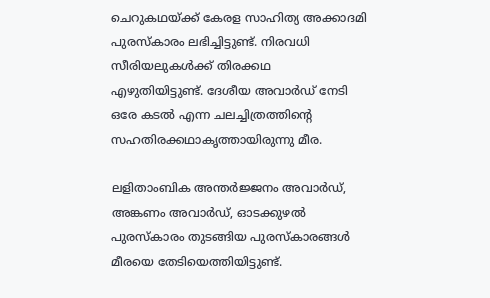ചെറുകഥയ്ക്ക് കേരള സാഹിത്യ അക്കാദമി പുരസ്‌കാരം ലഭിച്ചിട്ടുണ്ട്. നിരവധി സീരിയലുകള്‍ക്ക് തിരക്കഥ എഴുതിയിട്ടുണ്ട്. ദേശീയ അവാര്‍ഡ് നേടി ഒരേ കടല്‍ എന്ന ചലച്ചിത്രത്തിന്റെ സഹതിരക്കഥാകൃത്തായിരുന്നു മീര.

ലളിതാംബിക അന്തര്‍ജ്ജനം അവാര്‍ഡ്, അങ്കണം അവാര്‍ഡ്, ഓടക്കുഴല്‍ പുരസ്‌കാരം തുടങ്ങിയ പുരസ്‌കാരങ്ങള്‍ മീരയെ തേടിയെത്തിയിട്ടുണ്ട്.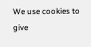We use cookies to give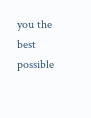you the best possible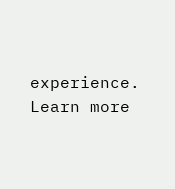experience. Learn more